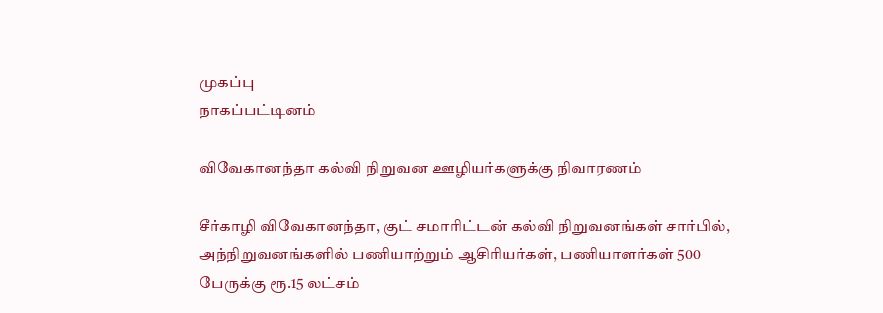முகப்பு
நாகப்பட்டினம்

விவேகானந்தா கல்வி நிறுவன ஊழியர்களுக்கு நிவாரணம்

சீர்காழி விவேகானந்தா, குட் சமாரிட்டன் கல்வி நிறுவனங்கள் சார்பில், அந்நிறுவனங்களில் பணியாற்றும் ஆசிரியர்கள், பணியாளர்கள் 500 பேருக்கு ரூ.15 லட்சம்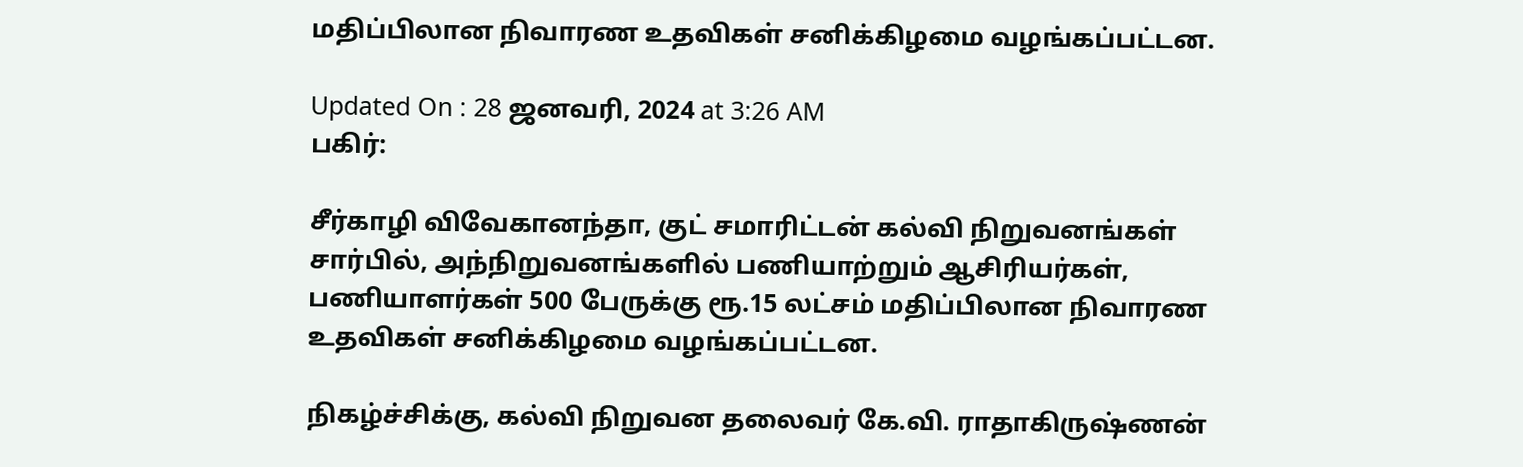மதிப்பிலான நிவாரண உதவிகள் சனிக்கிழமை வழங்கப்பட்டன.

Updated On : 28 ஜனவரி, 2024 at 3:26 AM
பகிர்:

சீர்காழி விவேகானந்தா, குட் சமாரிட்டன் கல்வி நிறுவனங்கள் சார்பில், அந்நிறுவனங்களில் பணியாற்றும் ஆசிரியர்கள், பணியாளர்கள் 500 பேருக்கு ரூ.15 லட்சம் மதிப்பிலான நிவாரண உதவிகள் சனிக்கிழமை வழங்கப்பட்டன.

நிகழ்ச்சிக்கு, கல்வி நிறுவன தலைவர் கே.வி. ராதாகிருஷ்ணன்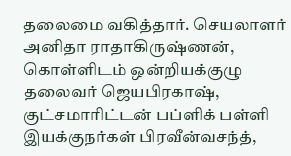தலைமை வகித்தார். செயலாளர் அனிதா ராதாகிருஷ்ணன், கொள்ளிடம் ஒன்றியக்குழு தலைவர் ஜெயபிரகாஷ், குட்சமாரிட்டன் பப்ளிக் பள்ளி இயக்குநர்கள் பிரவீன்வசந்த்,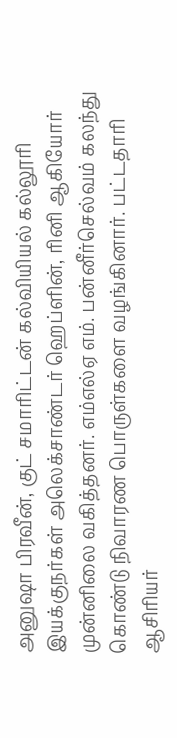அனுஷா பிரவீன், குட் சமாரிட்டன் கல்வியியல் கல்லூரி இயக்குநர்கள் அலெக்சாண்டர் ஹெப்ளின், ரினி ஆகியோர் முன்னிலை வகித்தனர். எம்எல்ஏ எம். பன்னீர்செல்வம் கலந்து கொண்டு நிவாரண பொருள்களை வழங்கினார். பட்டதாரி ஆசிரியர்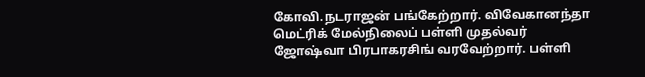கோவி.நடராஜன் பங்கேற்றார். விவேகானந்தா மெட்ரிக் மேல்நிலைப் பள்ளி முதல்வர் ஜோஷ்வா பிரபாகரசிங் வரவேற்றார். பள்ளி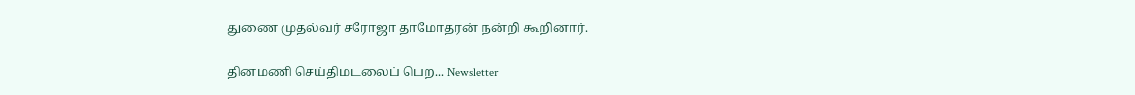துணை முதல்வர் சரோஜா தாமோதரன் நன்றி கூறினார்.

தினமணி செய்திமடலைப் பெற... Newsletter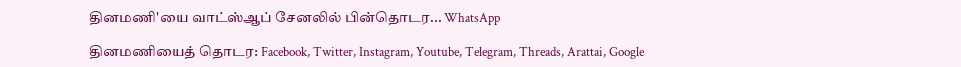தினமணி'யை வாட்ஸ்ஆப் சேனலில் பின்தொடர... WhatsApp

தினமணியைத் தொடர: Facebook, Twitter, Instagram, Youtube, Telegram, Threads, Arattai, Google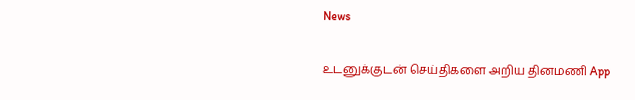News

உடனுக்குடன் செய்திகளை அறிய தினமணி App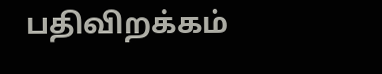பதிவிறக்கம்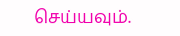செய்யவும்.